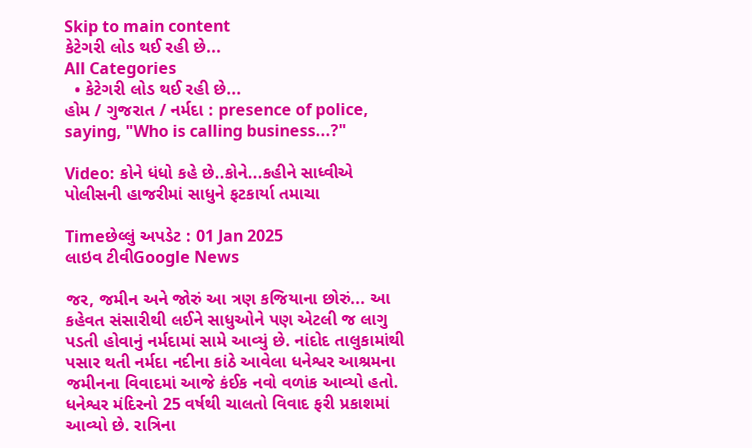Skip to main content
કેટેગરી લોડ થઈ રહી છે...
All Categories
  • કેટેગરી લોડ થઈ રહી છે...
હોમ / ગુજરાત / નર્મદા : presence of police, saying, "Who is calling business...?"

Video: કોને ધંધો કહે છે..કોને...કહીને સાધ્વીએ પોલીસની હાજરીમાં સાધુને ફટકાર્યા તમાચા

Timeછેલ્લું અપડેટ : 01 Jan 2025
લાઇવ ટીવીGoogle News

જર, જમીન અને જોરું આ ત્રણ કજિયાના છોરું... આ કહેવત સંસારીથી લઈને સાધુઓને પણ એટલી જ લાગુ પડતી હોવાનું નર્મદામાં સામે આવ્યું છે. નાંદોદ તાલુકામાંથી પસાર થતી નર્મદા નદીના કાંઠે આવેલા ધનેશ્વર આશ્રમના જમીનના વિવાદમાં આજે કંઈક નવો વળાંક આવ્યો હતો. ધનેશ્વર મંદિરનો 25 વર્ષથી ચાલતો વિવાદ ફરી પ્રકાશમાં આવ્યો છે. રાત્રિના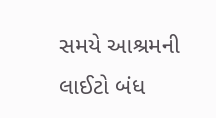સમયે આશ્રમની લાઈટો બંધ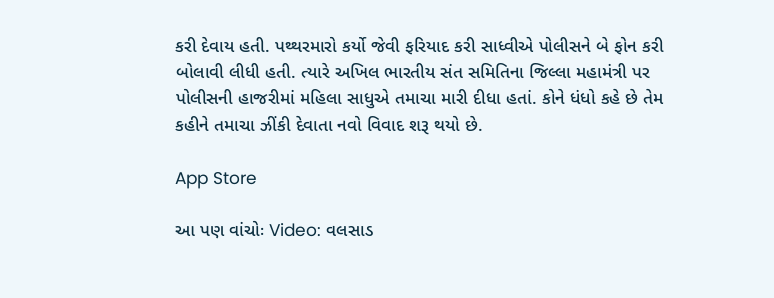કરી દેવાય હતી. પથ્થરમારો કર્યો જેવી ફરિયાદ કરી સાધ્વીએ પોલીસને બે ફોન કરી બોલાવી લીધી હતી. ત્યારે અખિલ ભારતીય સંત સમિતિના જિલ્લા મહામંત્રી પર પોલીસની હાજરીમાં મહિલા સાધુએ તમાચા મારી દીધા હતાં. કોને ધંધો કહે છે તેમ કહીને તમાચા ઝીંકી દેવાતા નવો વિવાદ શરૂ થયો છે.

App Store

આ પણ વાંચોઃ Video: વલસાડ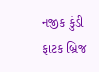નજીક કુંડી ફાટક બ્રિજ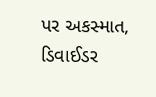પર અકસ્માત, ડિવાઈડર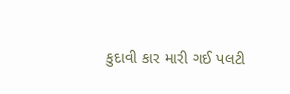કુદાવી કાર મારી ગઈ પલટી